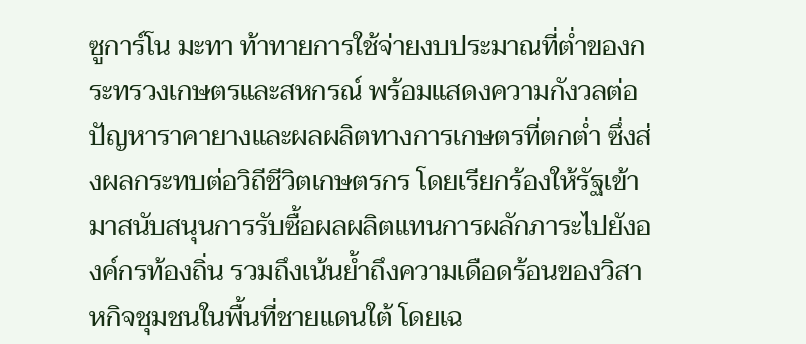ซูการ์โน มะทา ท้าทายการใช้จ่ายงบประมาณที่ต่ำของกระทรวงเกษตรและสหกรณ์ พร้อมแสดงความกังวลต่อปัญหาราคายางและผลผลิตทางการเกษตรที่ตกต่ำ ซึ่งส่งผลกระทบต่อวิถีชีวิตเกษตรกร โดยเรียกร้องให้รัฐเข้ามาสนับสนุนการรับซื้อผลผลิตแทนการผลักภาระไปยังองค์กรท้องถิ่น รวมถึงเน้นย้ำถึงความเดือดร้อนของวิสาหกิจชุมชนในพื้นที่ชายแดนใต้ โดยเฉ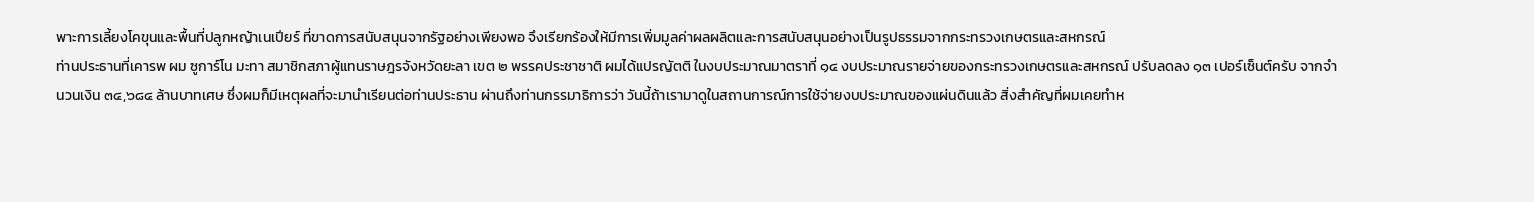พาะการเลี้ยงโคขุนและพื้นที่ปลูกหญ้าเนเปียร์ ที่ขาดการสนับสนุนจากรัฐอย่างเพียงพอ จึงเรียกร้องให้มีการเพิ่มมูลค่าผลผลิตและการสนับสนุนอย่างเป็นรูปธรรมจากกระทรวงเกษตรและสหกรณ์
ท่านประธานที่เคารพ ผม ซูการ์โน มะทา สมาชิกสภาผู้แทนราษฎรจังหวัดยะลา เขต ๒ พรรคประชาชาติ ผมได้แปรญัตติ ในงบประมาณมาตราที่ ๑๔ งบประมาณรายจ่ายของกระทรวงเกษตรและสหกรณ์ ปรับลดลง ๑๓ เปอร์เซ็นต์ครับ จากจำนวนเงิน ๓๔,๖๘๔ ล้านบาทเศษ ซึ่งผมก็มีเหตุผลที่จะมานำเรียนต่อท่านประธาน ผ่านถึงท่านกรรมาธิการว่า วันนี้ถ้าเรามาดูในสถานการณ์การใช้จ่ายงบประมาณของแผ่นดินแล้ว สิ่งสำคัญที่ผมเคยทำห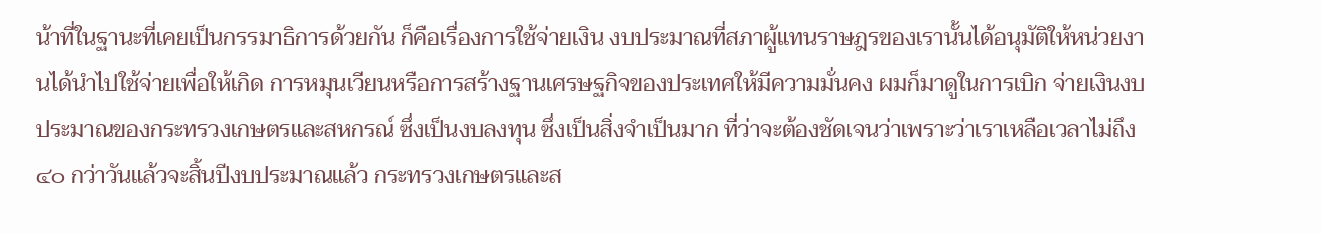น้าที่ในฐานะที่เคยเป็นกรรมาธิการด้วยกัน ก็คือเรื่องการใช้จ่ายเงิน งบประมาณที่สภาผู้แทนราษฎรของเรานั้นได้อนุมัติให้หน่วยงานได้นำไปใช้จ่ายเพื่อให้เกิด การหมุนเวียนหรือการสร้างฐานเศรษฐกิจของประเทศให้มีความมั่นคง ผมก็มาดูในการเบิก จ่ายเงินงบประมาณของกระทรวงเกษตรและสหกรณ์ ซึ่งเป็นงบลงทุน ซึ่งเป็นสิ่งจำเป็นมาก ที่ว่าจะต้องชัดเจนว่าเพราะว่าเราเหลือเวลาไม่ถึง ๔๐ กว่าวันแล้วจะสิ้นปีงบประมาณแล้ว กระทรวงเกษตรและส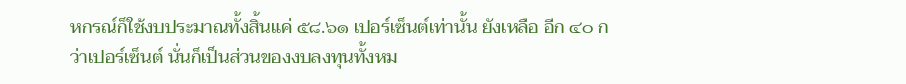หกรณ์ก็ใช้งบประมาณทั้งสิ้นแค่ ๕๘.๖๑ เปอร์เซ็นต์เท่านั้น ยังเหลือ อีก ๔๐ กว่าเปอร์เซ็นต์ นั่นก็เป็นส่วนของงบลงทุนทั้งหม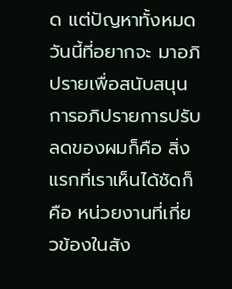ด แต่ปัญหาทั้งหมดวันนี้ที่อยากจะ มาอภิปรายเพื่อสนับสนุนการอภิปรายการปรับลดของผมก็คือ สิ่งแรกที่เราเห็นได้ชัดก็คือ หน่วยงานที่เกี่ยวข้องในสัง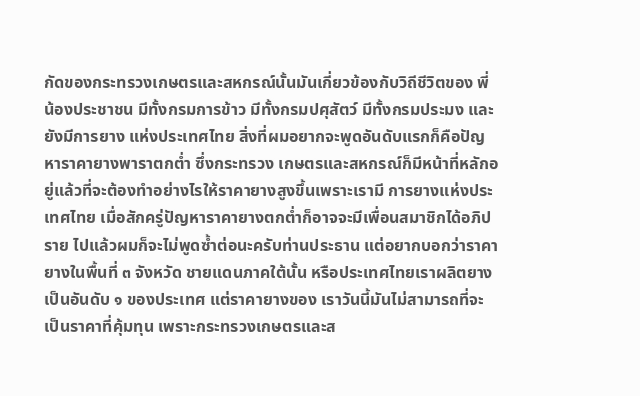กัดของกระทรวงเกษตรและสหกรณ์นั้นมันเกี่ยวข้องกับวิถีชีวิตของ พี่น้องประชาชน มีทั้งกรมการข้าว มีทั้งกรมปศุสัตว์ มีทั้งกรมประมง และยังมีการยาง แห่งประเทศไทย สิ่งที่ผมอยากจะพูดอันดับแรกก็คือปัญหาราคายางพาราตกต่ำ ซึ่งกระทรวง เกษตรและสหกรณ์ก็มีหน้าที่หลักอยู่แล้วที่จะต้องทำอย่างไรให้ราคายางสูงขึ้นเพราะเรามี การยางแห่งประเทศไทย เมื่อสักครู่ปัญหาราคายางตกต่ำก็อาจจะมีเพื่อนสมาชิกได้อภิปราย ไปแล้วผมก็จะไม่พูดซ้ำต่อนะครับท่านประธาน แต่อยากบอกว่าราคายางในพื้นที่ ๓ จังหวัด ชายแดนภาคใต้นั้น หรือประเทศไทยเราผลิตยางเป็นอันดับ ๑ ของประเทศ แต่ราคายางของ เราวันนี้มันไม่สามารถที่จะเป็นราคาที่คุ้มทุน เพราะกระทรวงเกษตรและส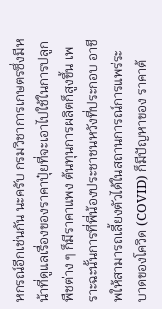หกรณ์อีกเช่นกัน นะครับ กรมวิชาการเกษตรซึ่งมีหน้าที่ดูแลเรื่องของราคาปุ๋ยที่จะเอาไปใช้ในการปลูกพืชต่าง ๆ ก็มีราคาแพง ต้นทุนการผลิตก็สูงขึ้น เพราะฉะนั้นการที่พี่น้องประชาชนหวังที่ประกอบ อาชีพให้สามารถเลี้ยงตัวได้ในสถานการณ์การแพร่ระบาดของโควิด (COVID) ก็มีปัญหาของ ราคาต้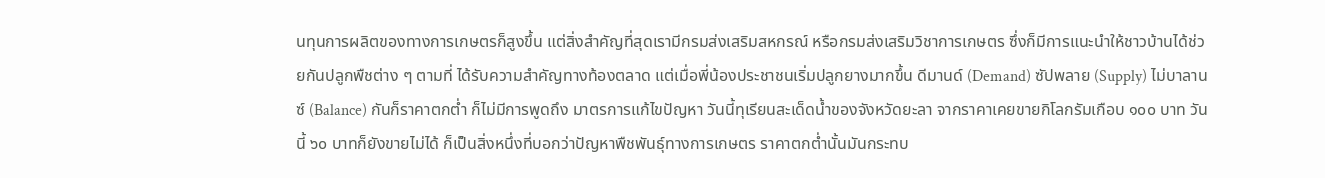นทุนการผลิตของทางการเกษตรก็สูงขึ้น แต่สิ่งสำคัญที่สุดเรามีกรมส่งเสริมสหกรณ์ หรือกรมส่งเสริมวิชาการเกษตร ซึ่งก็มีการแนะนำให้ชาวบ้านได้ช่วยกันปลูกพืชต่าง ๆ ตามที่ ได้รับความสำคัญทางท้องตลาด แต่เมื่อพี่น้องประชาชนเริ่มปลูกยางมากขึ้น ดีมานด์ (Demand) ซัปพลาย (Supply) ไม่บาลานซ์ (Balance) กันก็ราคาตกต่ำ ก็ไม่มีการพูดถึง มาตรการแก้ไขปัญหา วันนี้ทุเรียนสะเด็ดน้ำของจังหวัดยะลา จากราคาเคยขายกิโลกรัมเกือบ ๑๐๐ บาท วันนี้ ๖๐ บาทก็ยังขายไม่ได้ ก็เป็นสิ่งหนึ่งที่บอกว่าปัญหาพืชพันธุ์ทางการเกษตร ราคาตกต่ำนั้นมันกระทบ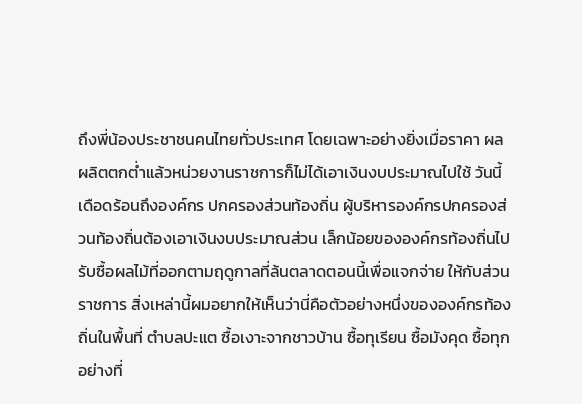ถึงพี่น้องประชาชนคนไทยทั่วประเทศ โดยเฉพาะอย่างยิ่งเมื่อราคา ผลผลิตตกต่ำแล้วหน่วยงานราชการก็ไม่ได้เอาเงินงบประมาณไปใช้ วันนี้เดือดร้อนถึงองค์กร ปกครองส่วนท้องถิ่น ผู้บริหารองค์กรปกครองส่วนท้องถิ่นต้องเอาเงินงบประมาณส่วน เล็กน้อยขององค์กรท้องถิ่นไปรับซื้อผลไม้ที่ออกตามฤดูกาลที่ล้นตลาดตอนนี้เพื่อแจกจ่าย ให้กับส่วนราชการ สิ่งเหล่านี้ผมอยากให้เห็นว่านี่คือตัวอย่างหนึ่งขององค์กรท้องถิ่นในพื้นที่ ตำบลปะแต ซื้อเงาะจากชาวบ้าน ซื้อทุเรียน ซื้อมังคุด ซื้อทุกอย่างที่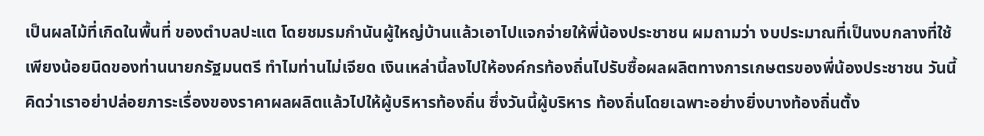เป็นผลไม้ที่เกิดในพื้นที่ ของตำบลปะแต โดยชมรมกำนันผู้ใหญ่บ้านแล้วเอาไปแจกจ่ายให้พี่น้องประชาชน ผมถามว่า งบประมาณที่เป็นงบกลางที่ใช้เพียงน้อยนิดของท่านนายกรัฐมนตรี ทำไมท่านไม่เจียด เงินเหล่านี้ลงไปให้องค์กรท้องถิ่นไปรับซื้อผลผลิตทางการเกษตรของพี่น้องประชาชน วันนี้ คิดว่าเราอย่าปล่อยภาระเรื่องของราคาผลผลิตแล้วไปให้ผู้บริหารท้องถิ่น ซึ่งวันนี้ผู้บริหาร ท้องถิ่นโดยเฉพาะอย่างยิ่งบางท้องถิ่นตั้ง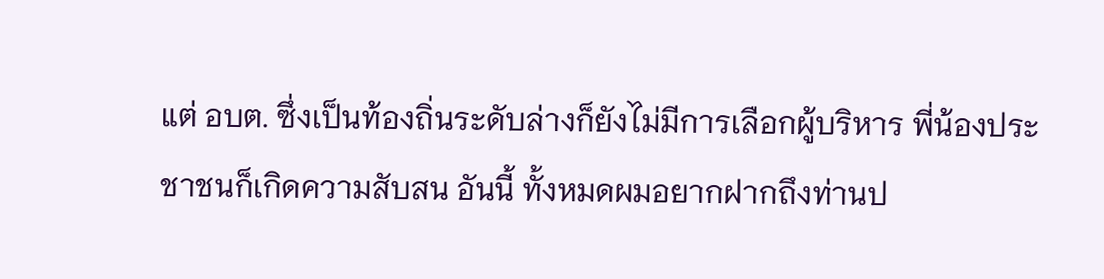แต่ อบต. ซึ่งเป็นท้องถิ่นระดับล่างก็ยังไม่มีการเลือกผู้บริหาร พี่น้องประชาชนก็เกิดความสับสน อันนี้ ทั้งหมดผมอยากฝากถึงท่านป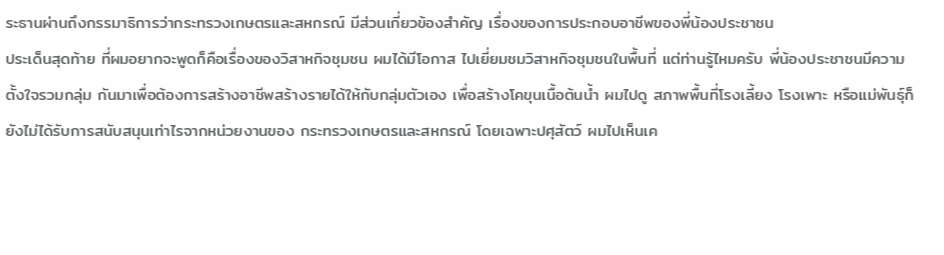ระธานผ่านถึงกรรมาธิการว่ากระทรวงเกษตรและสหกรณ์ มีส่วนเกี่ยวข้องสำคัญ เรื่องของการประกอบอาชีพของพี่น้องประชาชน
ประเด็นสุดท้าย ที่ผมอยากจะพูดก็คือเรื่องของวิสาหกิจชุมชน ผมได้มีโอกาส ไปเยี่ยมชมวิสาหกิจชุมชนในพื้นที่ แต่ท่านรู้ไหมครับ พี่น้องประชาชนมีความตั้งใจรวมกลุ่ม กันมาเพื่อต้องการสร้างอาชีพสร้างรายได้ให้กับกลุ่มตัวเอง เพื่อสร้างโคขุนเนื้อต้นน้ำ ผมไปดู สภาพพื้นที่โรงเลี้ยง โรงเพาะ หรือแม่พันธุ์ก็ยังไม่ได้รับการสนับสนุนเท่าไรจากหน่วยงานของ กระทรวงเกษตรและสหกรณ์ โดยเฉพาะปศุสัตว์ ผมไปเห็นเค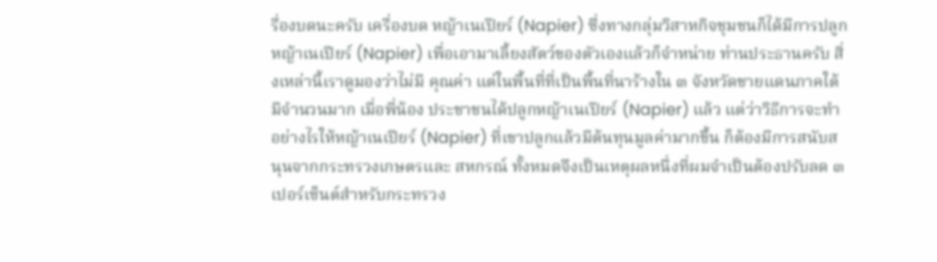รื่องบดนะครับ เครื่องบด หญ้าเนเปียร์ (Napier) ซึ่งทางกลุ่มวิสาหกิจชุมชนก็ได้มีการปลูกหญ้าเนเปียร์ (Napier) เพื่อเอามาเลี้ยงสัตว์ของตัวเองแล้วก็จำหน่าย ท่านประธานครับ สิ่งเหล่านี้เราดูมองว่าไม่มี คุณค่า แต่ในพื้นที่ที่เป็นพื้นที่นาร้างใน ๓ จังหวัดชายแดนภาคใต้มีจำนวนมาก เมื่อพี่น้อง ประชาชนได้ปลูกหญ้าเนเปียร์ (Napier) แล้ว แต่ว่าวิธีการจะทำอย่างไรให้หญ้าเนเปียร์ (Napier) ที่เขาปลูกแล้วมีต้นทุนมูลค่ามากขึ้น ก็ต้องมีการสนับสนุนจากกระทรวงเกษตรและ สหกรณ์ ทั้งหมดจึงเป็นเหตุผลหนึ่งที่ผมจำเป็นต้องปรับลด ๓ เปอร์เซ็นต์สำหรับกระทรวง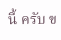นี้ ครับ ข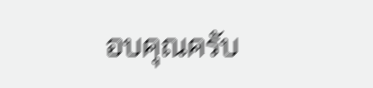อบคุณครับ